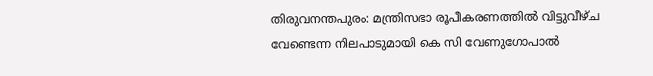തിരുവനന്തപുരം: മന്ത്രിസഭാ രൂപീകരണത്തില്‍ വിട്ടുവീഴ്ച വേണ്ടെന്ന നിലപാടുമായി കെ സി വേണുഗോപാല്‍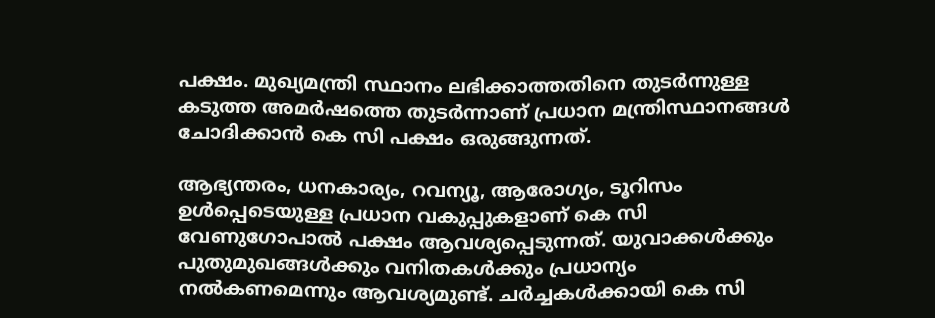പക്ഷം. മുഖ്യമന്ത്രി സ്ഥാനം ലഭിക്കാത്തതിനെ തുടര്‍ന്നുള്ള കടുത്ത അമര്‍ഷത്തെ തുടര്‍ന്നാണ് പ്രധാന മന്ത്രിസ്ഥാനങ്ങള്‍ ചോദിക്കാന്‍ കെ സി പക്ഷം ഒരുങ്ങുന്നത്.

ആഭ്യന്തരം, ധനകാര്യം, റവന്യൂ, ആരോഗ്യം, ടൂറിസം ഉള്‍പ്പെടെയുള്ള പ്രധാന വകുപ്പുകളാണ് കെ സി വേണുഗോപാല്‍ പക്ഷം ആവശ്യപ്പെടുന്നത്. യുവാക്കള്‍ക്കും പുതുമുഖങ്ങള്‍ക്കും വനിതകള്‍ക്കും പ്രധാന്യം നല്‍കണമെന്നും ആവശ്യമുണ്ട്. ചര്‍ച്ചകള്‍ക്കായി കെ സി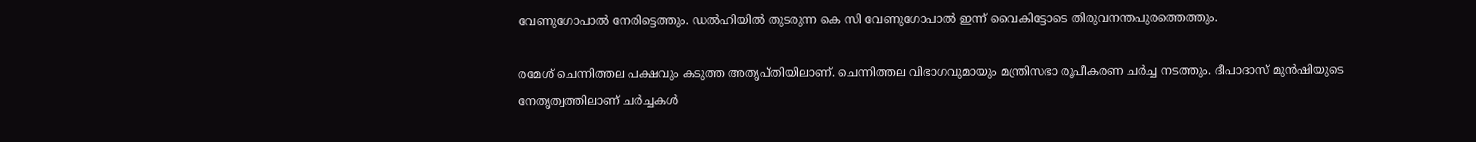വേണുഗോപാല്‍ നേരിട്ടെത്തും. ഡല്‍ഹിയില്‍ തുടരുന്ന കെ സി വേണുഗോപാല്‍ ഇന്ന് വൈകിട്ടോടെ തിരുവനന്തപുരത്തെത്തും.

രമേശ് ചെന്നിത്തല പക്ഷവും കടുത്ത അതൃപ്തിയിലാണ്. ചെന്നിത്തല വിഭാഗവുമായും മന്ത്രിസഭാ രൂപീകരണ ചര്‍ച്ച നടത്തും. ദീപാദാസ് മുന്‍ഷിയുടെ നേതൃത്വത്തിലാണ് ചര്‍ച്ചകള്‍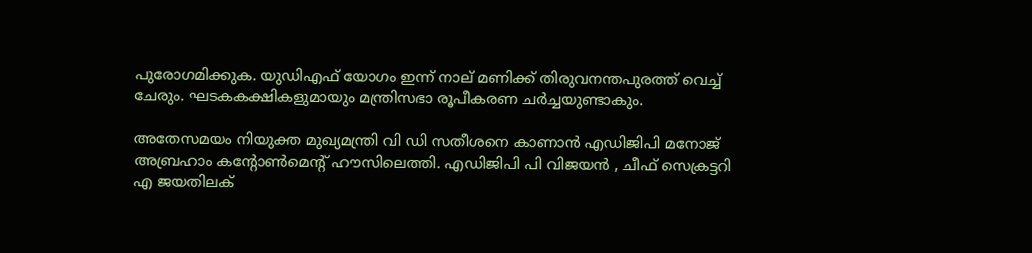പുരോഗമിക്കുക. യുഡിഎഫ് യോഗം ഇന്ന് നാല് മണിക്ക് തിരുവനന്തപുരത്ത് വെച്ച് ചേരും. ഘടകകക്ഷികളുമായും മന്ത്രിസഭാ രൂപീകരണ ചര്‍ച്ചയുണ്ടാകും.

അതേസമയം നിയുക്ത മുഖ്യമന്ത്രി വി ഡി സതീശനെ കാണാന്‍ എഡിജിപി മനോജ് അബ്രഹാം കന്റോണ്‍മെന്റ് ഹൗസിലെത്തി. എഡിജിപി പി വിജയന്‍ , ചീഫ് സെക്രട്ടറി എ ജയതിലക്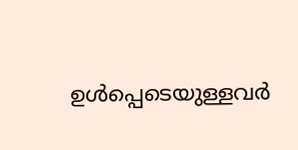ഉള്‍പ്പെടെയുള്ളവര്‍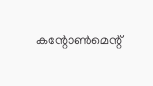കന്റോണ്‍മെന്റ്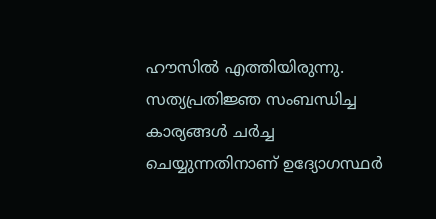ഹൗസില്‍ എത്തിയിരുന്നു. സത്യപ്രതിജ്ഞ സംബന്ധിച്ച കാര്യങ്ങള്‍ ചര്‍ച്ച ചെയ്യുന്നതിനാണ് ഉദ്യോഗസ്ഥര്‍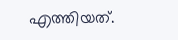എത്തിയത്.